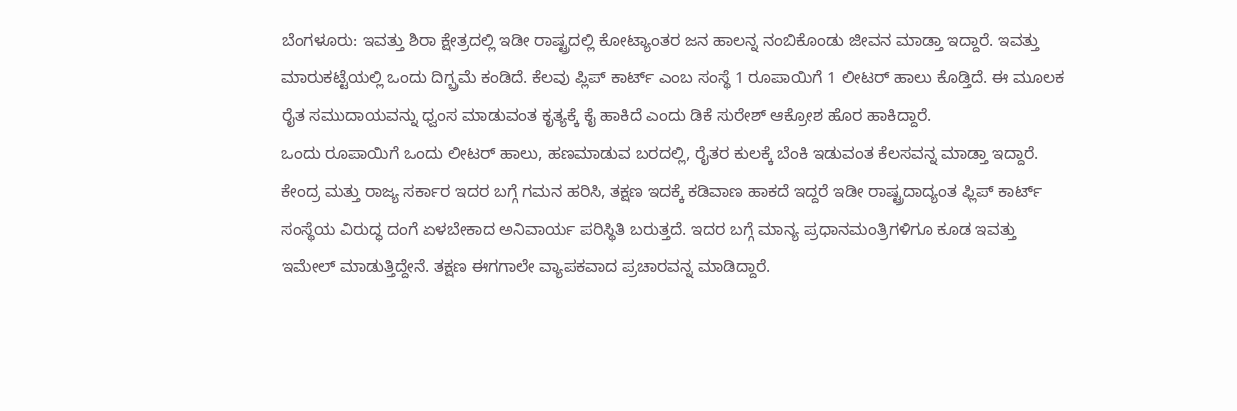ಬೆಂಗಳೂರು: ಇವತ್ತು ಶಿರಾ ಕ್ಷೇತ್ರದಲ್ಲಿ ಇಡೀ ರಾಷ್ಟ್ರದಲ್ಲಿ ಕೋಟ್ಯಾಂತರ ಜನ ಹಾಲನ್ನ ನಂಬಿಕೊಂಡು ಜೀವನ ಮಾಡ್ತಾ ಇದ್ದಾರೆ. ಇವತ್ತು ಮಾರುಕಟ್ಟೆಯಲ್ಲಿ ಒಂದು ದಿಗ್ಬ್ರಮೆ ಕಂಡಿದೆ. ಕೆಲವು ಪ್ಲಿಪ್ ಕಾರ್ಟ್ ಎಂಬ ಸಂಸ್ಥೆ 1 ರೂಪಾಯಿಗೆ 1 ಲೀಟರ್ ಹಾಲು ಕೊಡ್ತಿದೆ. ಈ ಮೂಲಕ ರೈತ ಸಮುದಾಯವನ್ನು ಧ್ವಂಸ ಮಾಡುವಂತ ಕೃತ್ಯಕ್ಕೆ ಕೈ ಹಾಕಿದೆ ಎಂದು ಡಿಕೆ ಸುರೇಶ್ ಆಕ್ರೋಶ ಹೊರ ಹಾಕಿದ್ದಾರೆ.
ಒಂದು ರೂಪಾಯಿಗೆ ಒಂದು ಲೀಟರ್ ಹಾಲು, ಹಣಮಾಡುವ ಬರದಲ್ಲಿ, ರೈತರ ಕುಲಕ್ಕೆ ಬೆಂಕಿ ಇಡುವಂತ ಕೆಲಸವನ್ನ ಮಾಡ್ತಾ ಇದ್ದಾರೆ. ಕೇಂದ್ರ ಮತ್ತು ರಾಜ್ಯ ಸರ್ಕಾರ ಇದರ ಬಗ್ಗೆ ಗಮನ ಹರಿಸಿ, ತಕ್ಷಣ ಇದಕ್ಕೆ ಕಡಿವಾಣ ಹಾಕದೆ ಇದ್ದರೆ ಇಡೀ ರಾಷ್ಟ್ರದಾದ್ಯಂತ ಫ್ಲಿಪ್ ಕಾರ್ಟ್ ಸಂಸ್ಥೆಯ ವಿರುದ್ಧ ದಂಗೆ ಏಳಬೇಕಾದ ಅನಿವಾರ್ಯ ಪರಿಸ್ಥಿತಿ ಬರುತ್ತದೆ. ಇದರ ಬಗ್ಗೆ ಮಾನ್ಯ ಪ್ರಧಾನಮಂತ್ರಿಗಳಿಗೂ ಕೂಡ ಇವತ್ತು ಇಮೇಲ್ ಮಾಡುತ್ತಿದ್ದೇನೆ. ತಕ್ಷಣ ಈಗಗಾಲೇ ವ್ಯಾಪಕವಾದ ಪ್ರಚಾರವನ್ನ ಮಾಡಿದ್ದಾರೆ.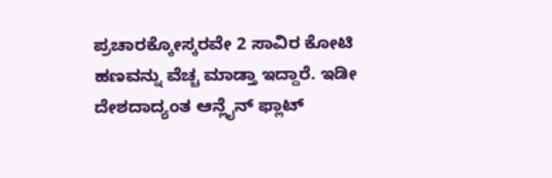ಪ್ರಚಾರಕ್ಕೋಸ್ಕರವೇ 2 ಸಾವಿರ ಕೋಟಿ ಹಣವನ್ನು ವೆಚ್ಚ ಮಾಡ್ತಾ ಇದ್ದಾರೆ. ಇಡೀ ದೇಶದಾದ್ಯಂತ ಆನ್ಲೈನ್ ಫ್ಲಾಟ್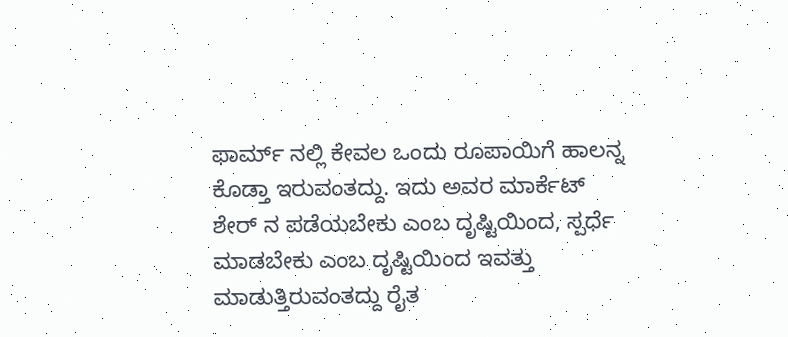ಫಾರ್ಮ್ ನಲ್ಲಿ ಕೇವಲ ಒಂದು ರೂಪಾಯಿಗೆ ಹಾಲನ್ನ ಕೊಡ್ತಾ ಇರುವಂತದ್ದು. ಇದು ಅವರ ಮಾರ್ಕೆಟ್ ಶೇರ್ ನ ಪಡೆಯಬೇಕು ಎಂಬ ದೃಷ್ಟಿಯಿಂದ, ಸ್ಪರ್ಧೆ ಮಾಡಬೇಕು ಎಂಬ ದೃಷ್ಟಿಯಿಂದ ಇವತ್ತು ಮಾಡುತ್ತಿರುವಂತದ್ದು ರೈತ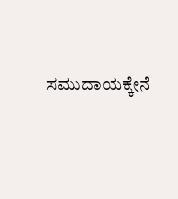ಸಮುದಾಯಕ್ಕೇನೆ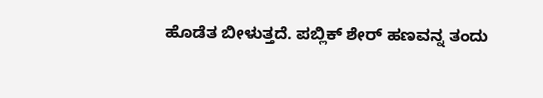ಹೊಡೆತ ಬೀಳುತ್ತದೆ. ಪಬ್ಲಿಕ್ ಶೇರ್ ಹಣವನ್ನ ತಂದು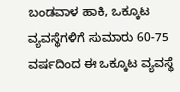ಬಂಡವಾಳ ಹಾಕಿ, ಒಕ್ಕೂಟ ವ್ಯವಸ್ಥೆಗಳಿಗೆ ಸುಮಾರು 60-75 ವರ್ಷದಿಂದ ಈ ಒಕ್ಕೂಟ ವ್ಯವಸ್ಥೆ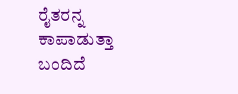ರೈತರನ್ನ ಕಾಪಾಡುತ್ತಾ ಬಂದಿದೆ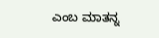ಎಂಬ ಮಾತನ್ನ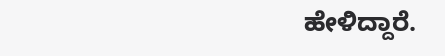ಹೇಳಿದ್ದಾರೆ.